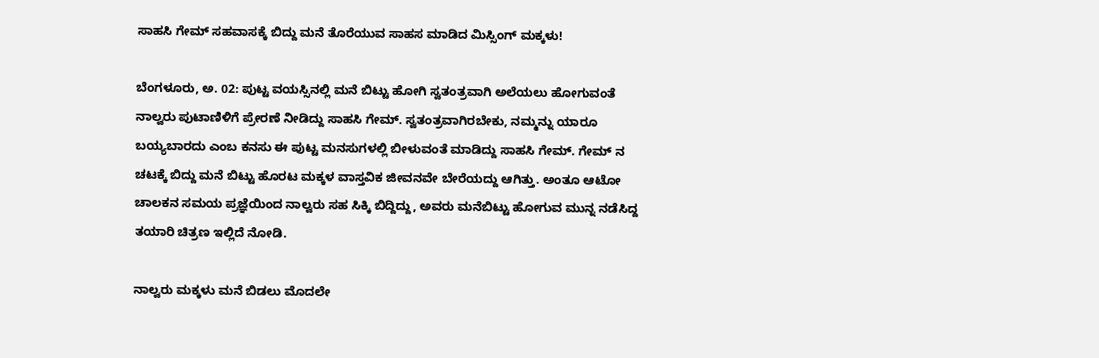ಸಾಹಸಿ ಗೇಮ್ ಸಹವಾಸಕ್ಕೆ ಬಿದ್ದು ಮನೆ ತೊರೆಯುವ ಸಾಹಸ ಮಾಡಿದ ಮಿಸ್ಸಿಂಗ್ ಮಕ್ಕಳು!

ಬೆಂಗಳೂರು, ಅ. 02: ಪುಟ್ಟ ವಯಸ್ಸಿನಲ್ಲಿ ಮನೆ ಬಿಟ್ಟು ಹೋಗಿ ಸ್ವತಂತ್ರವಾಗಿ ಅಲೆಯಲು ಹೋಗುವಂತೆ ನಾಲ್ವರು ಪುಟಾಣಿಳಿಗೆ ಪ್ರೇರಣೆ ನೀಡಿದ್ದು ಸಾಹಸಿ ಗೇಮ್. ಸ್ವತಂತ್ರವಾಗಿರಬೇಕು, ನಮ್ಮನ್ನು ಯಾರೂ ಬಯ್ಯಬಾರದು ಎಂಬ ಕನಸು ಈ ಪುಟ್ಟ ಮನಸುಗಳಲ್ಲಿ ಬೀಳುವಂತೆ ಮಾಡಿದ್ದು ಸಾಹಸಿ ಗೇಮ್. ಗೇಮ್ ನ ಚಟಕ್ಕೆ ಬಿದ್ದು ಮನೆ ಬಿಟ್ಟು ಹೊರಟ ಮಕ್ಕಳ ವಾಸ್ತವಿಕ ಜೀವನವೇ ಬೇರೆಯದ್ದು ಆಗಿತ್ತು. ಅಂತೂ ಆಟೋ ಚಾಲಕನ ಸಮಯ ಪ್ರಜ್ಞೆಯಿಂದ ನಾಲ್ವರು ಸಹ ಸಿಕ್ಕಿ ಬಿದ್ದಿದ್ದು, ಅವರು ಮನೆಬಿಟ್ಟು ಹೋಗುವ ಮುನ್ನ ನಡೆಸಿದ್ದ ತಯಾರಿ ಚಿತ್ರಣ ಇಲ್ಲಿದೆ ನೋಡಿ.

ನಾಲ್ವರು ಮಕ್ಕಳು ಮನೆ ಬಿಡಲು ಮೊದಲೇ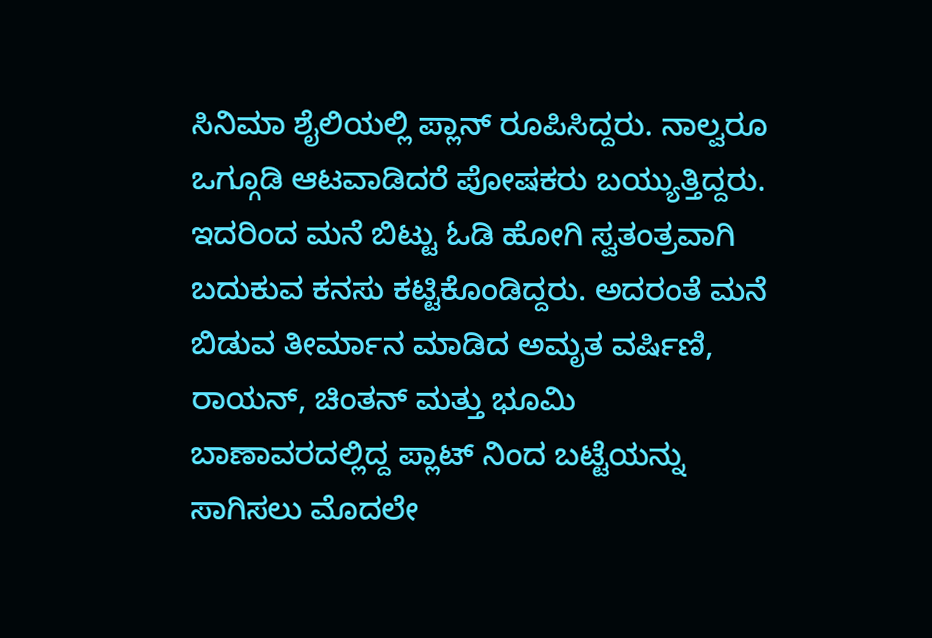ಸಿನಿಮಾ ಶೈಲಿಯಲ್ಲಿ ಪ್ಲಾನ್ ರೂಪಿಸಿದ್ದರು. ನಾಲ್ವರೂ ಒಗ್ಗೂಡಿ ಆಟವಾಡಿದರೆ ಪೋಷಕರು ಬಯ್ಯುತ್ತಿದ್ದರು. ಇದರಿಂದ ಮನೆ ಬಿಟ್ಟು ಓಡಿ ಹೋಗಿ ಸ್ವತಂತ್ರವಾಗಿ ಬದುಕುವ ಕನಸು ಕಟ್ಟಿಕೊಂಡಿದ್ದರು. ಅದರಂತೆ ಮನೆ ಬಿಡುವ ತೀರ್ಮಾನ ಮಾಡಿದ ಅಮೃತ ವರ್ಷಿಣಿ, ರಾಯನ್, ಚಿಂತನ್ ಮತ್ತು ಭೂಮಿ ಬಾಣಾವರದಲ್ಲಿದ್ದ ಪ್ಲಾಟ್ ನಿಂದ ಬಟ್ಟೆಯನ್ನು ಸಾಗಿಸಲು ಮೊದಲೇ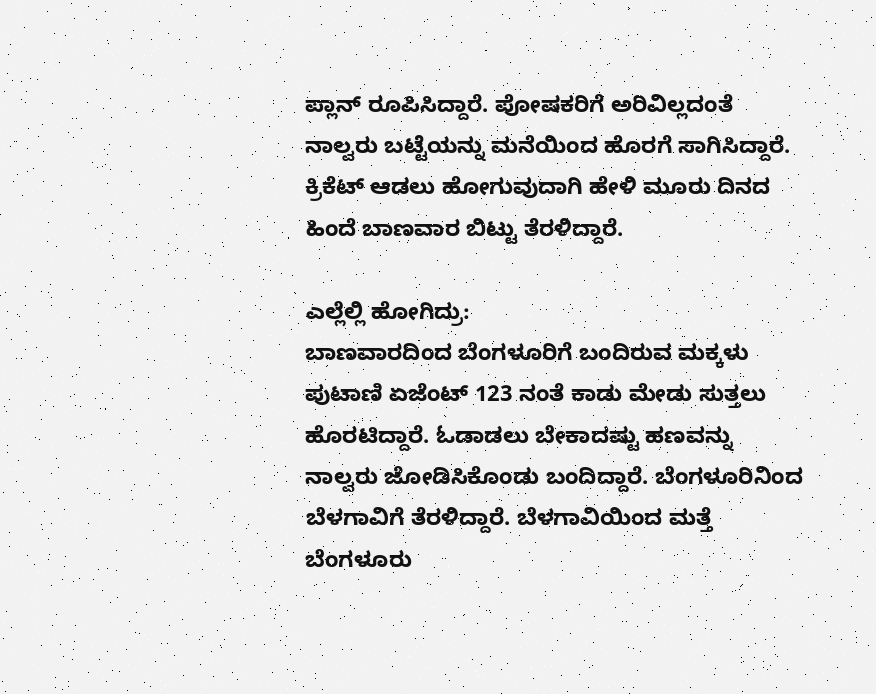ಪ್ಲಾನ್ ರೂಪಿಸಿದ್ದಾರೆ. ಪೋಷಕರಿಗೆ ಅರಿವಿಲ್ಲದಂತೆ ನಾಲ್ವರು ಬಟ್ಟೆಯನ್ನು ಮನೆಯಿಂದ ಹೊರಗೆ ಸಾಗಿಸಿದ್ದಾರೆ. ಕ್ರಿಕೆಟ್ ಆಡಲು ಹೋಗುವುದಾಗಿ ಹೇಳಿ ಮೂರು ದಿನದ ಹಿಂದೆ ಬಾಣವಾರ ಬಿಟ್ಟು ತೆರಳಿದ್ದಾರೆ.

ಎಲ್ಲೆಲ್ಲಿ ಹೋಗಿದ್ರು:
ಬಾಣವಾರದಿಂದ ಬೆಂಗಳೂರಿಗೆ ಬಂದಿರುವ ಮಕ್ಕಳು ಪುಟಾಣಿ ಏಜೆಂಟ್ 123 ನಂತೆ ಕಾಡು ಮೇಡು ಸುತ್ತಲು ಹೊರಟಿದ್ದಾರೆ. ಓಡಾಡಲು ಬೇಕಾದಷ್ಟು ಹಣವನ್ನು ನಾಲ್ವರು ಜೋಡಿಸಿಕೊಂಡು ಬಂದಿದ್ದಾರೆ. ಬೆಂಗಳೂರಿನಿಂದ ಬೆಳಗಾವಿಗೆ ತೆರಳಿದ್ದಾರೆ. ಬೆಳಗಾವಿಯಿಂದ ಮತ್ತೆ ಬೆಂಗಳೂರು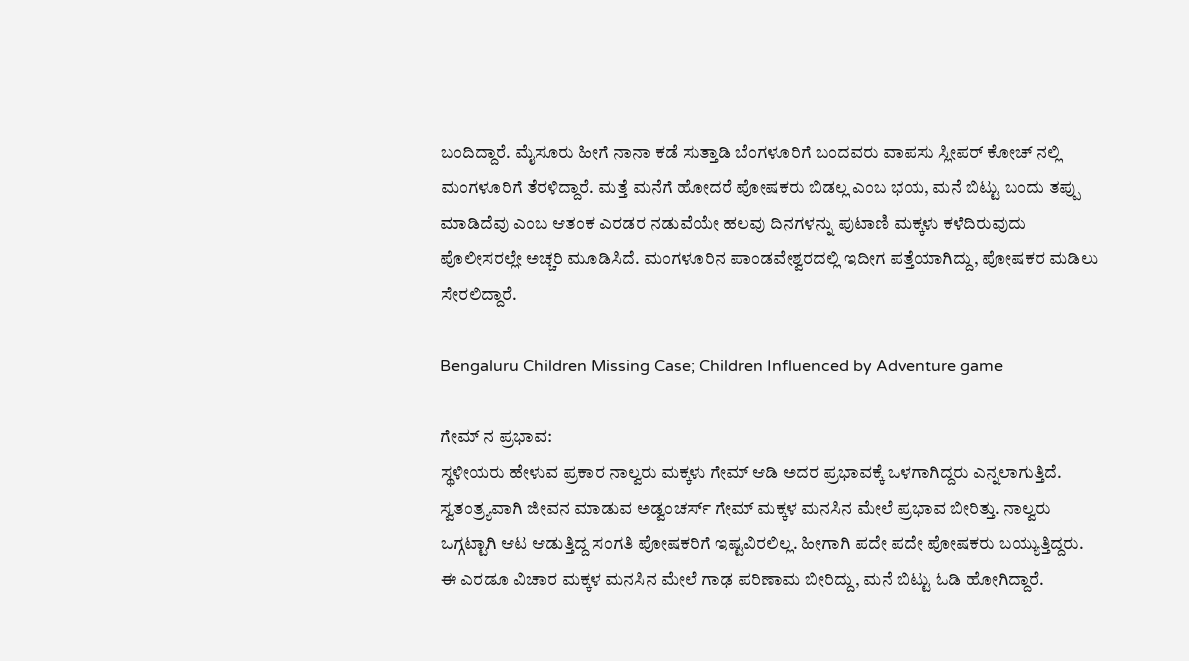ಬಂದಿದ್ದಾರೆ. ಮೈಸೂರು ಹೀಗೆ ನಾನಾ ಕಡೆ ಸುತ್ತಾಡಿ ಬೆಂಗಳೂರಿಗೆ ಬಂದವರು ವಾಪಸು ಸ್ಲೀಪರ್ ಕೋಚ್ ನಲ್ಲಿ ಮಂಗಳೂರಿಗೆ ತೆರಳಿದ್ದಾರೆ. ಮತ್ತೆ ಮನೆಗೆ ಹೋದರೆ ಪೋಷಕರು ಬಿಡಲ್ಲ ಎಂಬ ಭಯ, ಮನೆ ಬಿಟ್ಟು ಬಂದು ತಪ್ಪು ಮಾಡಿದೆವು ಎಂಬ ಆತಂಕ ಎರಡರ ನಡುವೆಯೇ ಹಲವು ದಿನಗಳನ್ನು ಪುಟಾಣಿ ಮಕ್ಕಳು ಕಳೆದಿರುವುದು ಪೊಲೀಸರಲ್ಲೇ ಅಚ್ಚರಿ ಮೂಡಿಸಿದೆ. ಮಂಗಳೂರಿನ ಪಾಂಡವೇಶ್ವರದಲ್ಲಿ ಇದೀಗ ಪತ್ತೆಯಾಗಿದ್ದು, ಪೋಷಕರ ಮಡಿಲು ಸೇರಲಿದ್ದಾರೆ.

Bengaluru Children Missing Case; Children Influenced by Adventure game

ಗೇಮ್ ನ ಪ್ರಭಾವ:
ಸ್ಥಳೀಯರು ಹೇಳುವ ಪ್ರಕಾರ ನಾಲ್ವರು ಮಕ್ಕಳು ಗೇಮ್ ಆಡಿ ಅದರ ಪ್ರಭಾವಕ್ಕೆ ಒಳಗಾಗಿದ್ದರು ಎನ್ನಲಾಗುತ್ತಿದೆ. ಸ್ವತಂತ್ರ್ಯವಾಗಿ ಜೀವನ ಮಾಡುವ ಅಡ್ವಂಚರ್ಸ್ ಗೇಮ್ ಮಕ್ಕಳ ಮನಸಿನ ಮೇಲೆ ಪ್ರಭಾವ ಬೀರಿತ್ತು. ನಾಲ್ವರು ಒಗ್ಗಟ್ಟಾಗಿ ಆಟ ಆಡುತ್ತಿದ್ದ ಸಂಗತಿ ಪೋಷಕರಿಗೆ ಇಷ್ಟವಿರಲಿಲ್ಲ. ಹೀಗಾಗಿ ಪದೇ ಪದೇ ಪೋಷಕರು ಬಯ್ಯುತ್ತಿದ್ದರು. ಈ ಎರಡೂ ವಿಚಾರ ಮಕ್ಕಳ ಮನಸಿನ ಮೇಲೆ ಗಾಢ ಪರಿಣಾಮ ಬೀರಿದ್ದು, ಮನೆ ಬಿಟ್ಟು ಓಡಿ ಹೋಗಿದ್ದಾರೆ.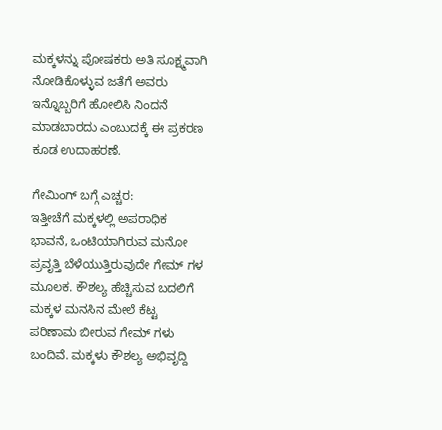ಮಕ್ಕಳನ್ನು ಪೋಷಕರು ಅತಿ ಸೂಕ್ಷ್ಮವಾಗಿ ನೋಡಿಕೊಳ್ಳುವ ಜತೆಗೆ ಅವರು ಇನ್ನೊಬ್ಬರಿಗೆ ಹೋಲಿಸಿ ನಿಂದನೆ ಮಾಡಬಾರದು ಎಂಬುದಕ್ಕೆ ಈ ಪ್ರಕರಣ ಕೂಡ ಉದಾಹರಣೆ.

ಗೇಮಿಂಗ್ ಬಗ್ಗೆ ಎಚ್ಚರ:
ಇತ್ತೀಚೆಗೆ ಮಕ್ಕಳಲ್ಲಿ ಅಪರಾಧಿಕ ಭಾವನೆ, ಒಂಟಿಯಾಗಿರುವ ಮನೋ ಪ್ರವೃತ್ತಿ ಬೆಳೆಯುತ್ತಿರುವುದೇ ಗೇಮ್ ಗಳ ಮೂಲಕ. ಕೌಶಲ್ಯ ಹೆಚ್ಚಿಸುವ ಬದಲಿಗೆ ಮಕ್ಕಳ ಮನಸಿನ ಮೇಲೆ ಕೆಟ್ಟ ಪರಿಣಾಮ ಬೀರುವ ಗೇಮ್ ಗಳು ಬಂದಿವೆ. ಮಕ್ಕಳು ಕೌಶಲ್ಯ ಅಭಿವೃದ್ದಿ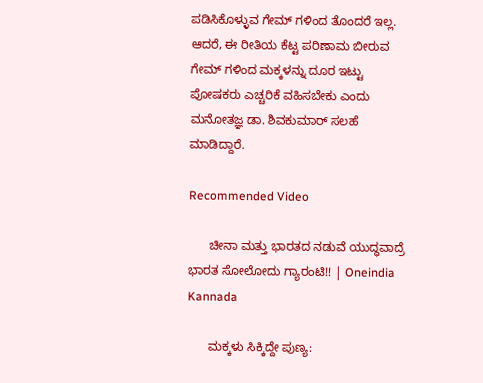ಪಡಿಸಿಕೊಳ್ಳುವ ಗೇಮ್ ಗಳಿಂದ ತೊಂದರೆ ಇಲ್ಲ. ಆದರೆ, ಈ ರೀತಿಯ ಕೆಟ್ಟ ಪರಿಣಾಮ ಬೀರುವ ಗೇಮ್ ಗಳಿಂದ ಮಕ್ಕಳನ್ನು ದೂರ ಇಟ್ಟು ಪೋಷಕರು ಎಚ್ಚರಿಕೆ ವಹಿಸಬೇಕು ಎಂದು ಮನೋತಜ್ಞ ಡಾ. ಶಿವಕುಮಾರ್ ಸಲಹೆ ಮಾಡಿದ್ದಾರೆ.

Recommended Video

      ಚೀನಾ ಮತ್ತು ಭಾರತದ ನಡುವೆ ಯುದ್ಧವಾದ್ರೆ ಭಾರತ ಸೋಲೋದು ಗ್ಯಾರಂಟಿ!! | Oneindia Kannada

      ಮಕ್ಕಳು ಸಿಕ್ಕಿದ್ದೇ ಪುಣ್ಯ: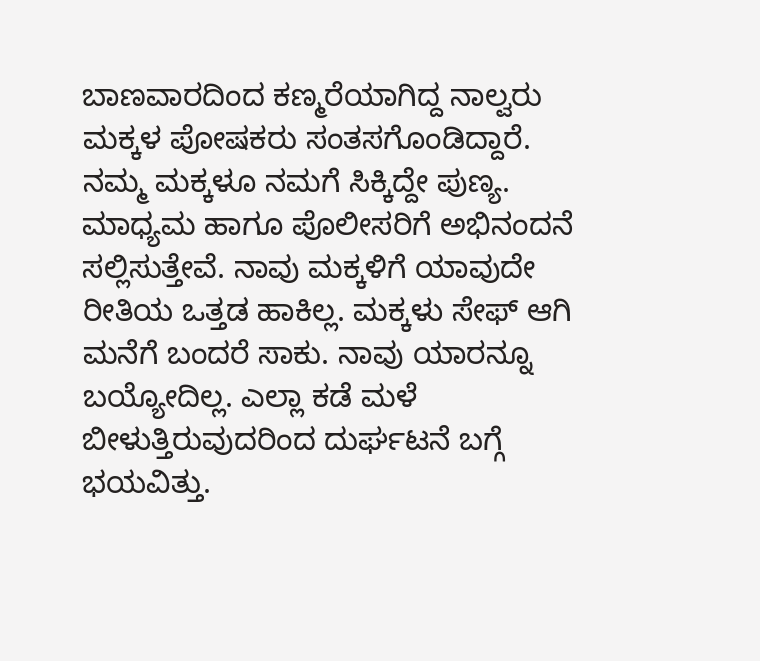ಬಾಣವಾರದಿಂದ ಕಣ್ಮರೆಯಾಗಿದ್ದ ನಾಲ್ವರು ಮಕ್ಕಳ ಪೋಷಕರು ಸಂತಸಗೊಂಡಿದ್ದಾರೆ. ನಮ್ಮ ಮಕ್ಕಳೂ ನಮಗೆ ಸಿಕ್ಕಿದ್ದೇ ಪುಣ್ಯ. ಮಾಧ್ಯಮ ಹಾಗೂ ಪೊಲೀಸರಿಗೆ ಅಭಿನಂದನೆ ಸಲ್ಲಿಸುತ್ತೇವೆ. ನಾವು ಮಕ್ಕಳಿಗೆ ಯಾವುದೇ ರೀತಿಯ ಒತ್ತಡ ಹಾಕಿಲ್ಲ. ಮಕ್ಕಳು ಸೇಫ್ ಆಗಿ ಮನೆಗೆ ಬಂದರೆ ಸಾಕು. ನಾವು ಯಾರನ್ನೂ ಬಯ್ಯೋದಿಲ್ಲ. ಎಲ್ಲಾ ಕಡೆ ಮಳೆ ಬೀಳುತ್ತಿರುವುದರಿಂದ ದುರ್ಘಟನೆ ಬಗ್ಗೆ ಭಯವಿತ್ತು.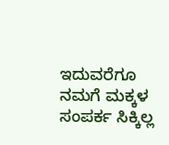ಇದುವರೆಗೂ ನಮಗೆ ಮಕ್ಕಳ ಸಂಪರ್ಕ ಸಿಕ್ಕಿಲ್ಲ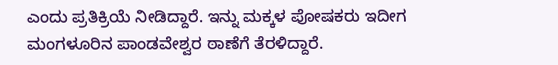ಎಂದು ಪ್ರತಿಕ್ರಿಯೆ ನೀಡಿದ್ದಾರೆ. ಇನ್ನು ಮಕ್ಕಳ ಪೋಷಕರು ಇದೀಗ ಮಂಗಳೂರಿನ ಪಾಂಡವೇಶ್ವರ ಠಾಣೆಗೆ ತೆರಳಿದ್ದಾರೆ.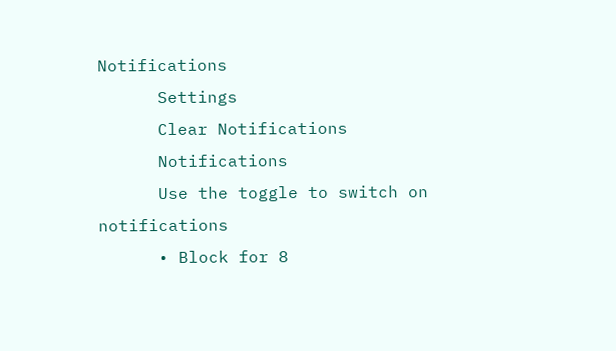Notifications
      Settings
      Clear Notifications
      Notifications
      Use the toggle to switch on notifications
      • Block for 8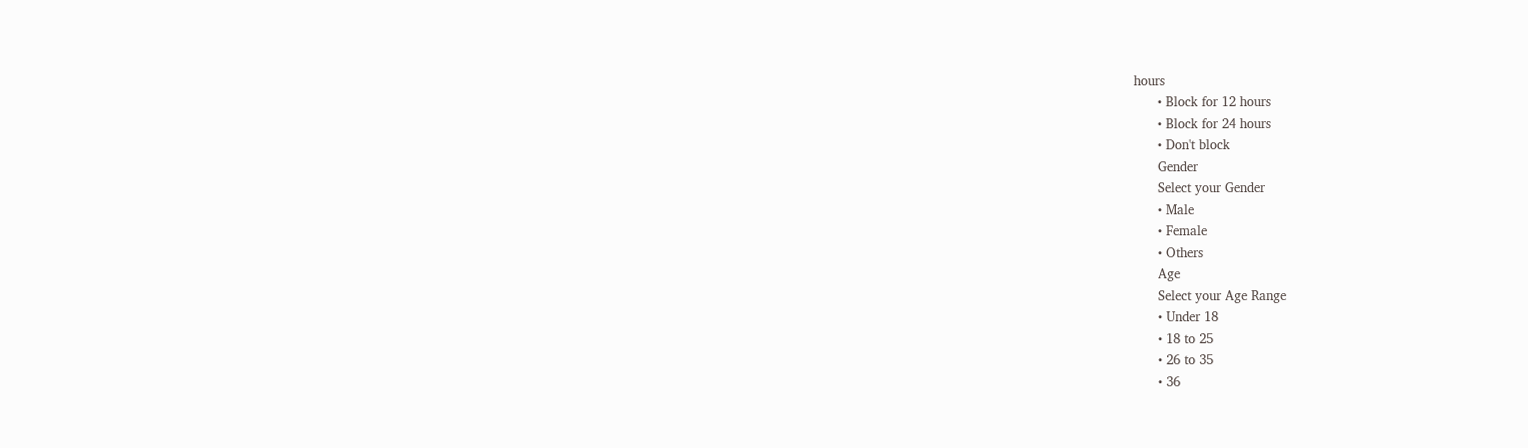hours
      • Block for 12 hours
      • Block for 24 hours
      • Don't block
      Gender
      Select your Gender
      • Male
      • Female
      • Others
      Age
      Select your Age Range
      • Under 18
      • 18 to 25
      • 26 to 35
      • 36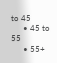to 45
      • 45 to 55
      • 55+